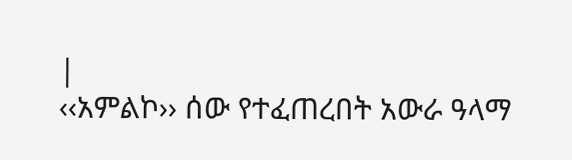|
‹‹አምልኮ›› ሰው የተፈጠረበት አውራ ዓላማ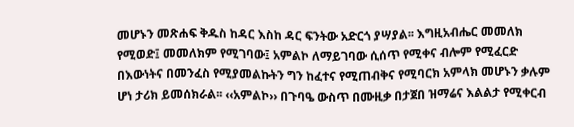መሆኑን መጽሐፍ ቅዱስ ከዳር እስከ ዳር ፍንትው አድርጎ ያሣያል፡፡ እግዚአብሔር መመለክ የሚወድ፤ መመለክም የሚገባው፤ አምልኮ ለማይገባው ሲሰጥ የሚቀና ብሎም የሚፈርድ በእውነትና በመንፈስ የሚያመልኩትን ግን ከፈተና የሚጠብቅና የሚባርክ አምላክ መሆኑን ቃሉም ሆነ ታሪክ ይመሰክራል፡፡ ‹‹አምልኮ›› በጉባዔ ውስጥ በሙዚቃ በታጀበ ዝማሬና እልልታ የሚቀርብ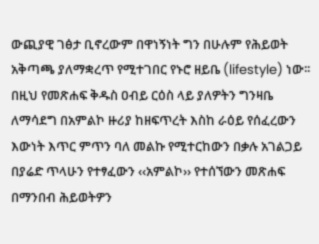ውጪያዊ ገፅታ ቢኖረውም በዋነኝነት ግን በሁሉም የሕይወት አቅጣጫ ያለማቋረጥ የሚተገበር የኑሮ ዘይቤ (lifestyle) ነው፡፡ በዚህ የመጽሐፍ ቅዱስ ዐብይ ርዕስ ላይ ያለዎትን ግንዛቤ ለማሳደግ በአምልኮ ዙሪያ ከዘፍጥረት እስከ ራዕይ የሰፈረውን እውነት እጥር ምጥን ባለ መልኩ የሚተርከውን በቃሉ አገልጋይ በያሬድ ጥላሁን የተፃፈውን ‹‹አምልኮ›› የተሰኘውን መጽሐፍ በማንበብ ሕይወትዎን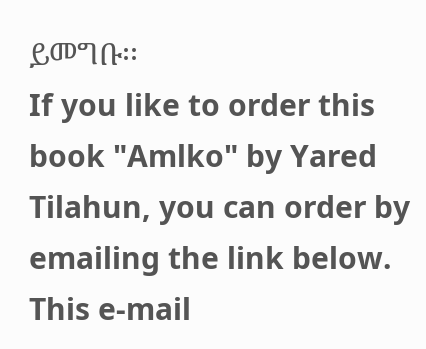ይመግቡ፡፡
If you like to order this book "Amlko" by Yared Tilahun, you can order by emailing the link below.
This e-mail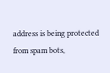address is being protected from spam bots,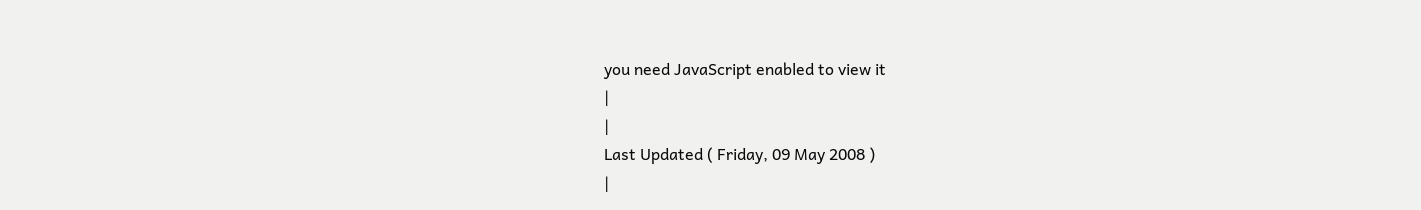you need JavaScript enabled to view it
|
|
Last Updated ( Friday, 09 May 2008 )
|